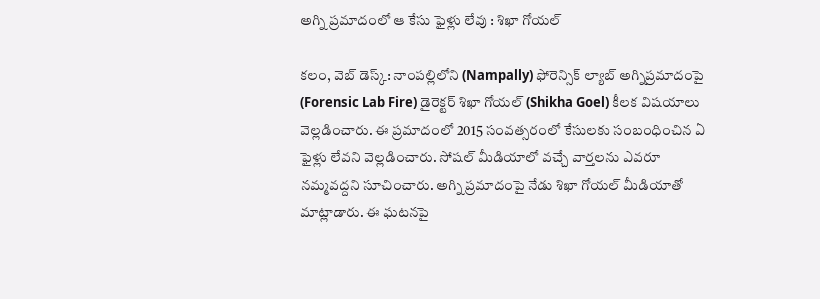అగ్ని ప్ర‌మాదంలో ఆ కేసు ఫైళ్లు లేవు : శిఖా గోయ‌ల్

క‌లం, వెబ్ డెస్క్‌: నాంప‌ల్లిలోని (Nampally) ఫోరెన్సిక్ ల్యాబ్ అగ్నిప్ర‌మాదంపై (Forensic Lab Fire) డైరెక్ట‌ర్ శిఖా గోయ‌ల్ (Shikha Goel) కీల‌క విష‌యాలు వెల్ల‌డించారు. ఈ ప్ర‌మాదంలో 2015 సంవ‌త్స‌రంలో కేసుల‌కు సంబంధించిన ఏ ఫైళ్లు లేవ‌ని వెల్ల‌డించారు. సోష‌ల్ మీడియాలో వ‌చ్చే వార్త‌ల‌ను ఎవ‌రూ న‌మ్మ‌వ‌ద్దని సూచించారు. అగ్ని ప్ర‌మాదంపై నేడు శిఖా గోయ‌ల్ మీడియాతో మాట్లాడారు. ఈ ఘ‌ట‌న‌పై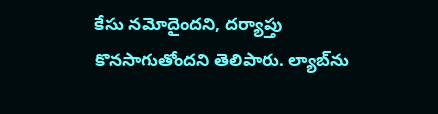కేసు న‌మోదైంద‌ని, దర్యాప్తు కొన‌సాగుతోంద‌ని తెలిపారు. ల్యాబ్‌ను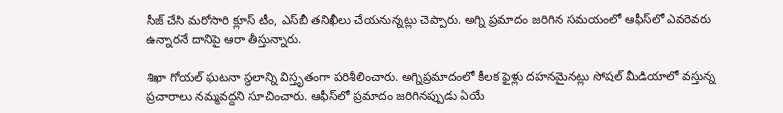సీజ్ చేసి మ‌రోసారి క్లూస్ టీం, ఎస్‌బీ త‌నిఖీలు చేయ‌నున్న‌ట్లు చెప్పారు. అగ్ని ప్ర‌మాదం జ‌రిగిన స‌మ‌యంలో ఆఫీస్‌లో ఎవ‌రెవ‌రు ఉన్నార‌నే దానిపై ఆరా తీస్తున్నారు.

శిఖా గోయ‌ల్ ఘ‌ట‌నా స్థ‌లాన్ని విస్తృతంగా ప‌రిశీలించారు. అగ్నిప్ర‌మాదంలో కీల‌క ఫైళ్లు ద‌హ‌న‌మైన‌ట్లు సోష‌ల్ మీడియాలో వ‌స్తున్న ప్ర‌చారాలు న‌మ్మ‌వ‌ద్ద‌ని సూచించారు. ఆఫీస్‌లో ప్ర‌మాదం జ‌రిగిన‌ప్పుడు ఏయే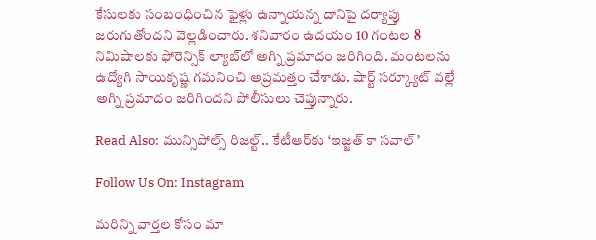కేసుల‌కు సంబంధించిన ఫైళ్లు ఉన్నాయ‌న్న దానిపై ద‌ర్యాప్తు జ‌రుగుతోంద‌ని వెల్ల‌డించారు. శ‌నివారం ఉద‌యం 10 గంట‌ల 8 నిమిషాలకు ఫోరెన్సిక్ ల్యాబ్‌లో అగ్ని ప్ర‌మాదం జ‌రిగింది. మంట‌ల‌ను ఉద్యోగి సాయికృష్ణ గ‌మ‌నించి అప్ర‌మ‌త్తం చేశాడు. షార్ట్ సర్క్యూట్ వల్లే అగ్ని ప్రమాదం జ‌రిగింద‌ని పోలీసులు చెప్తున్నారు.

Read Also: మున్సిపోల్స్ రిజల్ట్.. కేటీఆర్‌కు ‘ఇజ్జత్ కా సవాల్’

Follow Us On: Instagram

మ‌రిన్ని వార్త‌ల కోసం మా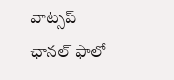వాట్స‌ప్ ఛాన‌ల్ ఫాలో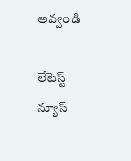అవ్వండి

లేటెస్ట్ న్యూస్‌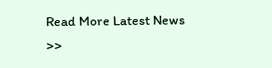Read More Latest News >>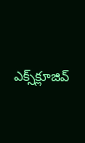ఎక్స్‌క్లూజివ్‌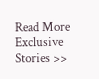Read More Exclusive Stories >>